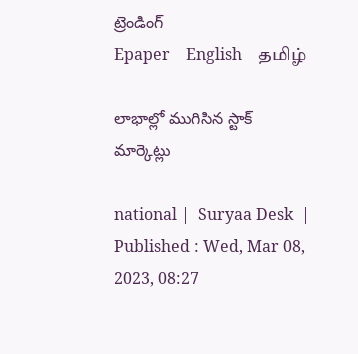ట్రెండింగ్
Epaper    English    தமிழ்

లాభాల్లో ముగిసిన స్టాక్ మార్కెట్లు

national |  Suryaa Desk  | Published : Wed, Mar 08, 2023, 08:27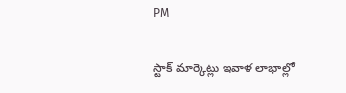PM

స్టాక్ మార్కెట్లు ఇవాళ లాభాల్లో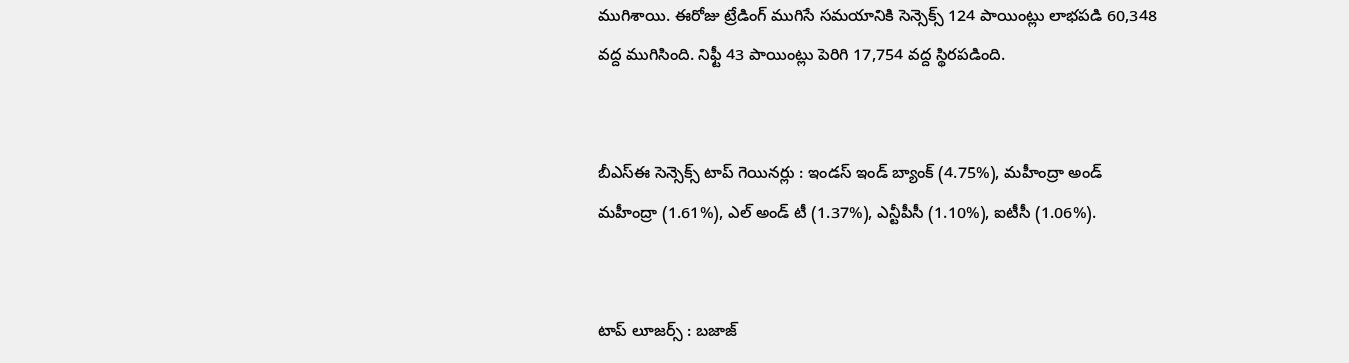ముగిశాయి. ఈరోజు ట్రేడింగ్ ముగిసే సమయానికి సెన్సెక్స్ 124 పాయింట్లు లాభపడి 60,348 వద్ద ముగిసింది. నిఫ్టీ 43 పాయింట్లు పెరిగి 17,754 వద్ద స్థిరపడింది.


బీఎస్ఈ సెన్సెక్స్ టాప్ గెయినర్లు : ఇండస్ ఇండ్ బ్యాంక్ (4.75%), మహీంద్రా అండ్ మహీంద్రా (1.61%), ఎల్ అండ్ టీ (1.37%), ఎన్టీపీసీ (1.10%), ఐటీసీ (1.06%).


టాప్ లూజర్స్ : బజాజ్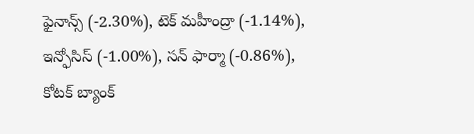ఫైనాన్స్ (-2.30%), టెక్ మహీంద్రా (-1.14%), ఇన్ఫోసిస్ (-1.00%), సన్ ఫార్మా (-0.86%), కోటక్ బ్యాంక్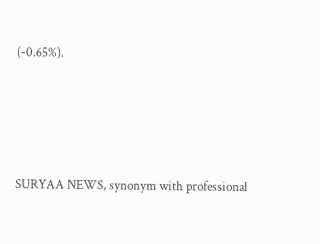(-0.65%).






SURYAA NEWS, synonym with professional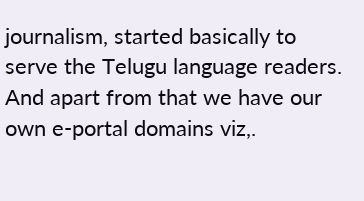journalism, started basically to serve the Telugu language readers. And apart from that we have our own e-portal domains viz,.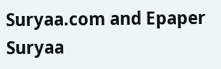Suryaa.com and Epaper Suryaa